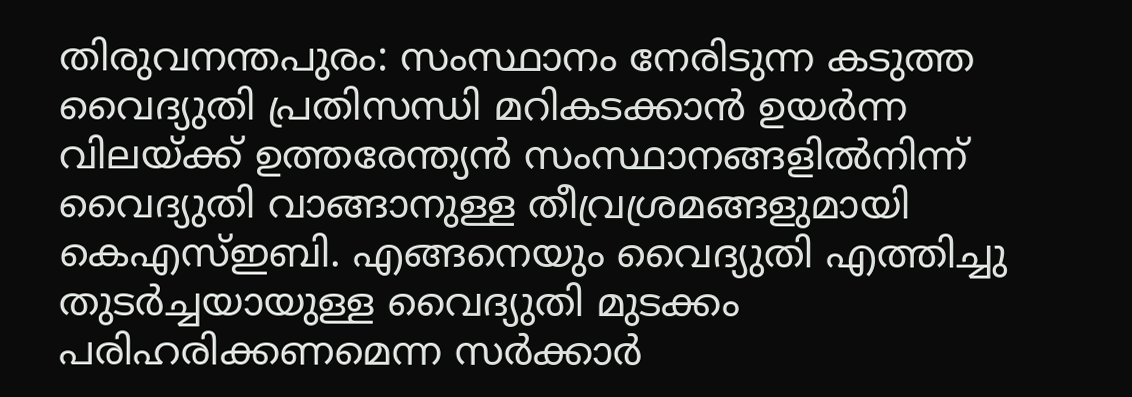തിരുവനന്തപുരം: സംസ്ഥാനം നേരിടുന്ന കടുത്ത വൈദ്യുതി പ്രതിസന്ധി മറികടക്കാൻ ഉയർന്ന വിലയ്ക്ക് ഉത്തരേന്ത്യൻ സംസ്ഥാനങ്ങളിൽനിന്ന് വൈദ്യുതി വാങ്ങാനുള്ള തീവ്രശ്രമങ്ങളുമായി കെഎസ്ഇബി. എങ്ങനെയും വൈദ്യുതി എത്തിച്ചു തുടർച്ചയായുള്ള വൈദ്യുതി മുടക്കം പരിഹരിക്കണമെന്ന സർക്കാർ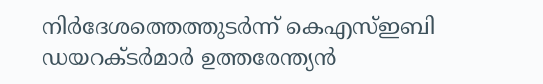നിർദേശത്തെത്തുടർന്ന് കെഎസ്ഇബി ഡയറക്ടർമാർ ഉത്തരേന്ത്യൻ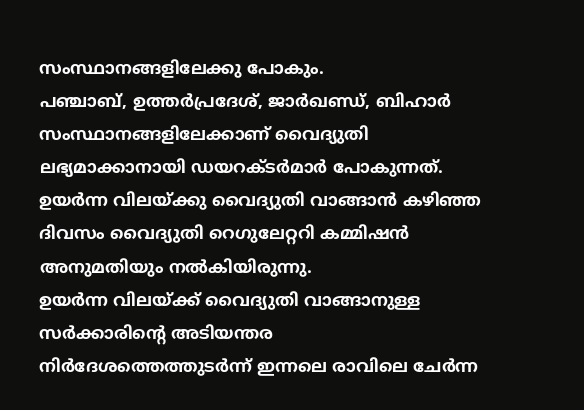സംസ്ഥാനങ്ങളിലേക്കു പോകും.
പഞ്ചാബ്, ഉത്തർപ്രദേശ്, ജാർഖണ്ഡ്, ബിഹാർ സംസ്ഥാനങ്ങളിലേക്കാണ് വൈദ്യുതി ലഭ്യമാക്കാനായി ഡയറക്ടർമാർ പോകുന്നത്. ഉയർന്ന വിലയ്ക്കു വൈദ്യുതി വാങ്ങാൻ കഴിഞ്ഞ ദിവസം വൈദ്യുതി റെഗുലേറ്ററി കമ്മിഷൻ അനുമതിയും നൽകിയിരുന്നു.
ഉയർന്ന വിലയ്ക്ക് വൈദ്യുതി വാങ്ങാനുള്ള സർക്കാരിന്റെ അടിയന്തര നിർദേശത്തെത്തുടർന്ന് ഇന്നലെ രാവിലെ ചേർന്ന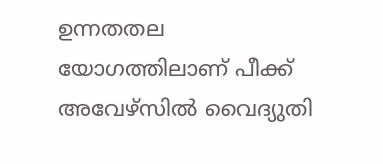ഉന്നതതല യോഗത്തിലാണ് പീക്ക് അവേഴ്സിൽ വൈദ്യുതി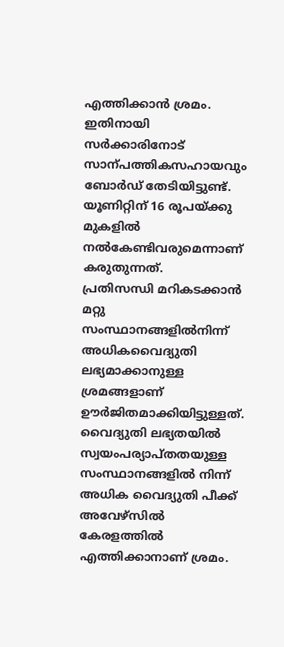എത്തിക്കാൻ ശ്രമം. ഇതിനായി സർക്കാരിനോട് സാന്പത്തികസഹായവും ബോർഡ് തേടിയിട്ടുണ്ട്. യൂണിറ്റിന് 16 രൂപയ്ക്കു മുകളിൽ നൽകേണ്ടിവരുമെന്നാണ് കരുതുന്നത്.
പ്രതിസന്ധി മറികടക്കാൻ മറ്റു സംസ്ഥാനങ്ങളിൽനിന്ന് അധികവൈദ്യുതി ലഭ്യമാക്കാനുള്ള ശ്രമങ്ങളാണ് ഊർജിതമാക്കിയിട്ടുള്ളത്. വൈദ്യുതി ലഭ്യതയിൽ സ്വയംപര്യാപ്തതയുള്ള സംസ്ഥാനങ്ങളിൽ നിന്ന് അധിക വൈദ്യുതി പീക്ക് അവേഴ്സിൽ കേരളത്തിൽ എത്തിക്കാനാണ് ശ്രമം.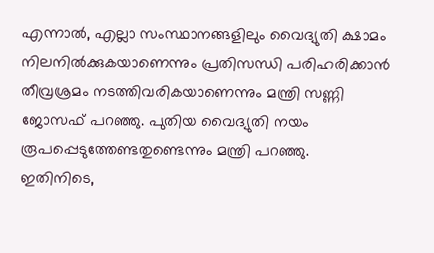എന്നാൽ, എല്ലാ സംസ്ഥാനങ്ങളിലും വൈദ്യുതി ക്ഷാമം നിലനിൽക്കുകയാണെന്നും പ്രതിസന്ധി പരിഹരിക്കാൻ തീവ്രശ്രമം നടത്തിവരികയാണെന്നും മന്ത്രി സണ്ണി ജോസഫ് പറഞ്ഞു. പുതിയ വൈദ്യുതി നയം രൂപപ്പെടുത്തേണ്ടതുണ്ടെന്നും മന്ത്രി പറഞ്ഞു.
ഇതിനിടെ,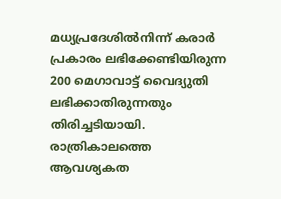മധ്യപ്രദേശിൽനിന്ന് കരാർ പ്രകാരം ലഭിക്കേണ്ടിയിരുന്ന 200 മെഗാവാട്ട് വൈദ്യുതി ലഭിക്കാതിരുന്നതും തിരിച്ചടിയായി.
രാത്രികാലത്തെ ആവശ്യകത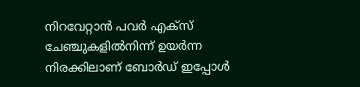നിറവേറ്റാൻ പവർ എക്സ് ചേഞ്ചുകളിൽനിന്ന് ഉയർന്ന നിരക്കിലാണ് ബോർഡ് ഇപ്പോൾ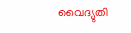വൈദ്യുതി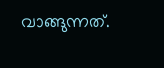വാങ്ങുന്നത്.